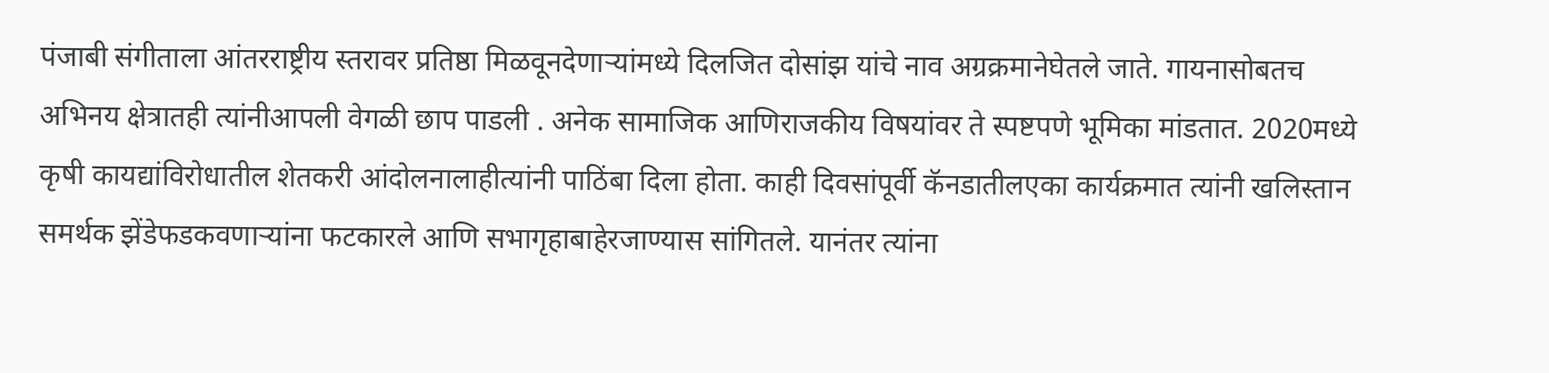पंजाबी संगीताला आंतरराष्ट्रीय स्तरावर प्रतिष्ठा मिळवूनदेणाऱ्यांमध्ये दिलजित दोसांझ यांचे नाव अग्रक्रमानेघेतले जाते. गायनासोबतच अभिनय क्षेत्रातही त्यांनीआपली वेगळी छाप पाडली . अनेक सामाजिक आणिराजकीय विषयांवर ते स्पष्टपणे भूमिका मांडतात. 2020मध्ये कृषी कायद्यांविरोधातील शेतकरी आंदोलनालाहीत्यांनी पाठिंबा दिला होता. काही दिवसांपूर्वी कॅनडातीलएका कार्यक्रमात त्यांनी खलिस्तान समर्थक झेंडेफडकवणाऱ्यांना फटकारले आणि सभागृहाबाहेरजाण्यास सांगितले. यानंतर त्यांना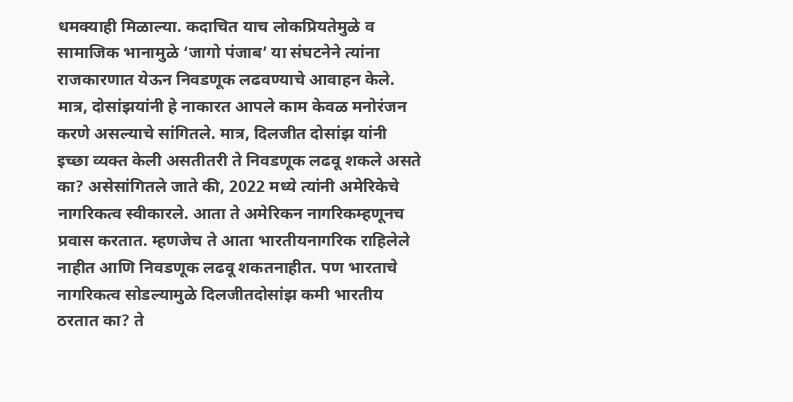धमक्याही मिळाल्या. कदाचित याच लोकप्रियतेमुळे व सामाजिक भानामुळे ‘जागो पंजाब’ या संघटनेने त्यांना राजकारणात येऊन निवडणूक लढवण्याचे आवाहन केले. मात्र, दोसांझयांनी हे नाकारत आपले काम केवळ मनोरंजन करणे असल्याचे सांगितले. मात्र, दिलजीत दोसांझ यांनी इच्छा व्यक्त केली असतीतरी ते निवडणूक लढवू शकले असते का? असेसांगितले जाते की, 2022 मध्ये त्यांनी अमेरिकेचे नागरिकत्व स्वीकारले. आता ते अमेरिकन नागरिकम्हणूनच प्रवास करतात. म्हणजेच ते आता भारतीयनागरिक राहिलेले नाहीत आणि निवडणूक लढवू शकतनाहीत. पण भारताचे नागरिकत्व सोडल्यामुळे दिलजीतदोसांझ कमी भारतीय ठरतात का? ते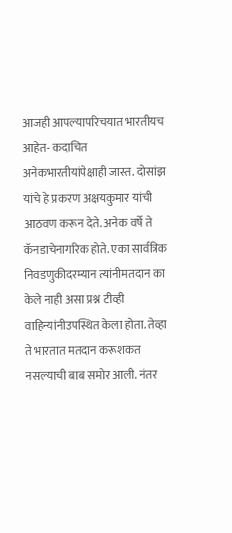आजही आपल्यापरिचयात भारतीयच आहेत- कदाचित अनेकभारतीयांपेक्षाही जास्त. दोसांझ यांचे हे प्रकरण अक्षयकुमार यांची आठवण करून देते. अनेक वर्षे ते कॅनडाचेनागरिक होते. एका सार्वत्रिक निवडणुकीदरम्यान त्यांनीमतदान का केले नाही असा प्रश्न टीव्ही वाहिन्यांनीउपस्थित केला होता. तेव्हा ते भारतात मतदान करूशकत नसल्याची बाब समोर आली. नंतर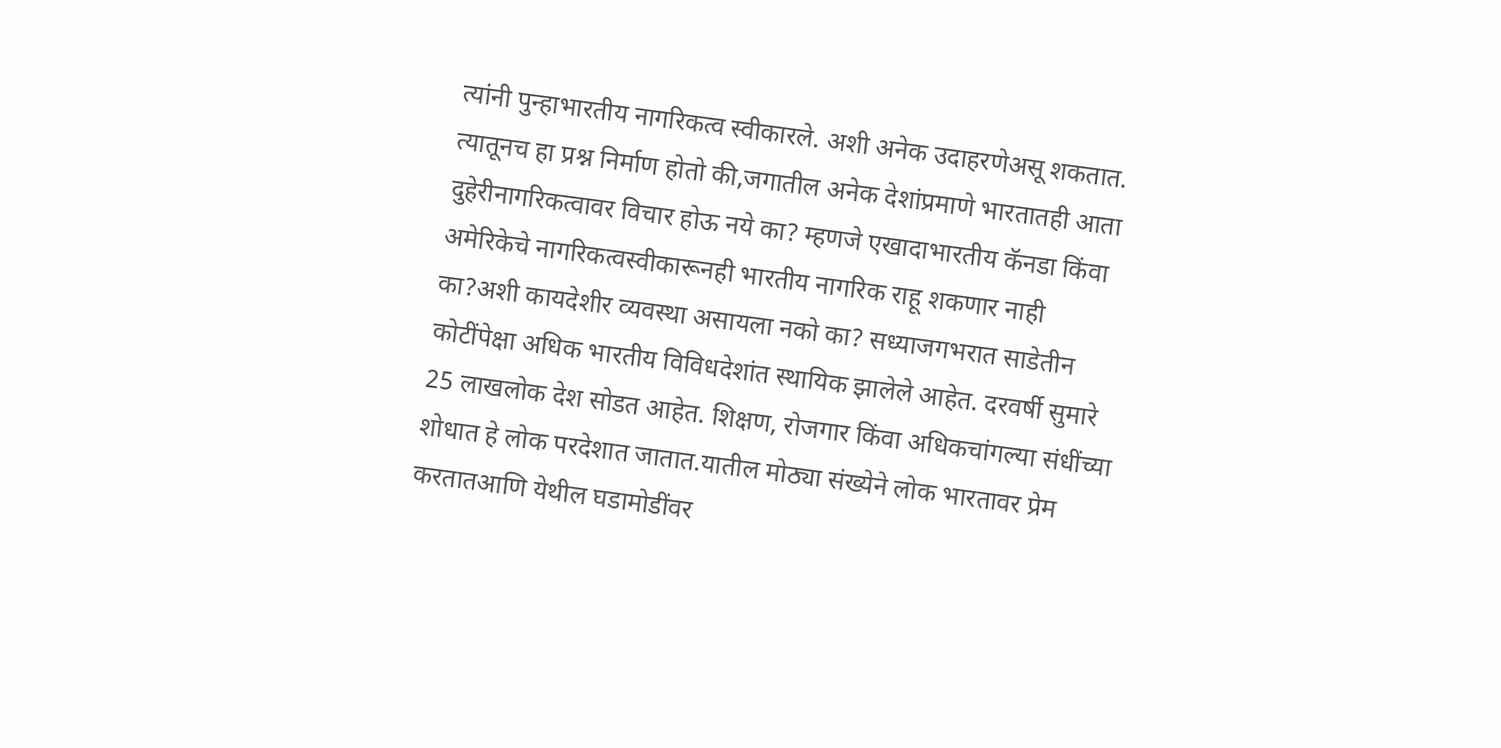त्यांनी पुन्हाभारतीय नागरिकत्व स्वीकारले. अशी अनेक उदाहरणेअसू शकतात. त्यातूनच हा प्रश्न निर्माण होतो की,जगातील अनेक देशांप्रमाणे भारतातही आता दुहेरीनागरिकत्वावर विचार होऊ नये का? म्हणजे एखादाभारतीय कॅनडा किंवा अमेरिकेचे नागरिकत्वस्वीकारूनही भारतीय नागरिक राहू शकणार नाही का?अशी कायदेशीर व्यवस्था असायला नको का? सध्याजगभरात साडेतीन कोटींपेक्षा अधिक भारतीय विविधदेशांत स्थायिक झालेले आहेत. दरवर्षी सुमारे 25 लाखलोक देश सोडत आहेत. शिक्षण, रोजगार किंवा अधिकचांगल्या संधींच्या शोधात हे लोक परदेशात जातात.यातील मोठ्या संख्येने लोक भारतावर प्रेम करतातआणि येथील घडामोडींवर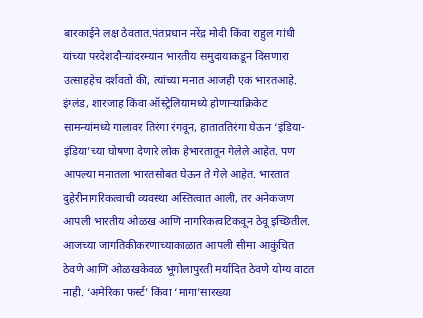बारकाईने लक्ष ठेवतात.पंतप्रधान नरेंद्र मोदी किंवा राहुल गांधी यांच्या परदेशदौऱ्यांदरम्यान भारतीय समुदायाकडून दिसणारा उत्साहहेच दर्शवतो की, त्यांच्या मनात आजही एक भारतआहे. इंग्लंड, शारजाह किंवा ऑस्ट्रेलियामध्ये होणाऱ्याक्रिकेट सामन्यांमध्ये गालावर तिरंगा रंगवून, हाताततिरंगा घेऊन ‘इंडिया-इंडिया’च्या घोषणा देणारे लोक हेभारतातून गेलेले आहेत. पण आपल्या मनातला भारतसोबत घेऊन ते गेले आहेत. भारतात दुहेरीनागरिकत्वाची व्यवस्था अस्तित्वात आली, तर अनेकजण आपली भारतीय ओळख आणि नागरिकत्वटिकवून ठेवू इच्छितील. आजच्या जागतिकीकरणाच्याकाळात आपली सीमा आकुंचित ठेवणे आणि ओळखकेवळ भूगोलापुरती मर्यादित ठेवणे योग्य वाटत नाही. ‘अमेरिका फर्स्ट’ किंवा ‘मागा’सारख्या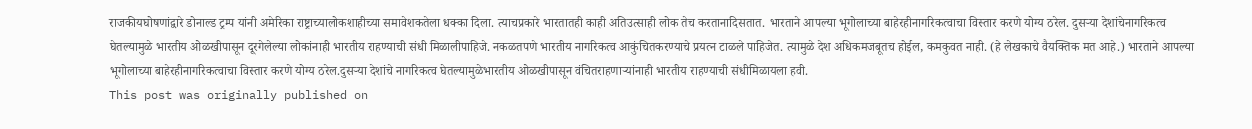राजकीयघोषणांद्वारे डोनाल्ड ट्रम्प यांनी अमेरिका राष्ट्राच्यालोकशाहीच्या समावेशकतेला धक्का दिला. त्याचप्रकारे भारतातही काही अतिउत्साही लोक तेच करतानादिसतात. भारताने आपल्या भूगोलाच्या बाहेरहीनागरिकत्वाचा विस्तार करणे योग्य ठरेल. दुसऱ्या देशांचेनागरिकत्व घेतल्यामुळे भारतीय ओळखीपासून दूरगेलेल्या लोकांनाही भारतीय राहण्याची संधी मिळालीपाहिजे. नकळतपणे भारतीय नागरिकत्व आकुंचितकरण्याचे प्रयत्न टाळले पाहिजेत. त्यामुळे देश अधिकमजबूतच होईल, कमकुवत नाही. (हे लेखकाचे वैयक्तिक मत आहे.) भारताने आपल्या भूगोलाच्या बाहेरहीनागरिकत्वाचा विस्तार करणे योग्य ठरेल.दुसऱ्या देशांचे नागरिकत्व घेतल्यामुळेभारतीय ओळखीपासून वंचितराहणाऱ्यांनाही भारतीय राहण्याची संधीमिळायला हवी.
This post was originally published on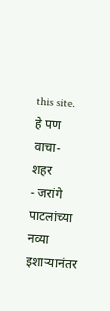this site.
हे पण वाचा-
शहर
- जरांगे पाटलांच्या नव्या इशाऱ्यानंतर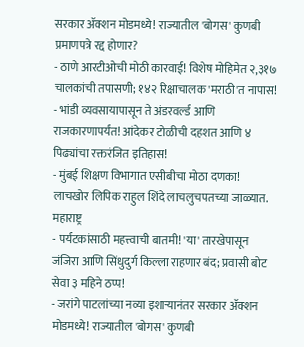सरकार ॲक्शन मोडमध्ये! राज्यातील 'बोगस' कुणबी प्रमाणपत्रे रद्द होणार?
- ठाणे आरटीओची मोठी कारवाई! विशेष मोहिमेत २,३१७ चालकांची तपासणी; १४२ रिक्षाचालक 'मराठी'त नापास!
- भांडी व्यवसायापासून ते अंडरवर्ल्ड आणि राजकारणापर्यंत! आंदेकर टोळीची दहशत आणि ४ पिढ्यांचा रक्तरंजित इतिहास!
- मुंबई शिक्षण विभागात एसीबीचा मोठा दणका! लाचखोर लिपिक राहुल शिंदे लाचलुचपतच्या जाळ्यात.
महाराष्ट्र
- पर्यटकांसाठी महत्त्वाची बातमी! 'या' तारखेपासून जंजिरा आणि सिंधुदुर्ग किल्ला राहणार बंद; प्रवासी बोट सेवा ३ महिने ठप्प!
- जरांगे पाटलांच्या नव्या इशाऱ्यानंतर सरकार ॲक्शन मोडमध्ये! राज्यातील 'बोगस' कुणबी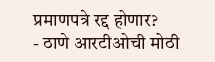प्रमाणपत्रे रद्द होणार?
- ठाणे आरटीओची मोठी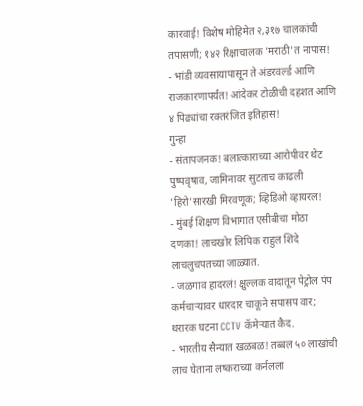कारवाई! विशेष मोहिमेत २,३१७ चालकांची तपासणी; १४२ रिक्षाचालक 'मराठी'त नापास!
- भांडी व्यवसायापासून ते अंडरवर्ल्ड आणि राजकारणापर्यंत! आंदेकर टोळीची दहशत आणि ४ पिढ्यांचा रक्तरंजित इतिहास!
गुन्हा
- संतापजनक! बलात्काराच्या आरोपीवर थेट पुष्पवृषाव, जामिनावर सुटताच काढली 'हिरो'सारखी मिरवणूक; व्हिडिओ व्हायरल!
- मुंबई शिक्षण विभागात एसीबीचा मोठा दणका! लाचखोर लिपिक राहुल शिंदे लाचलुचपतच्या जाळ्यात.
- जळगाव हादरलं! क्षुल्लक वादातून पेट्रोल पंप कर्मचाऱ्यावर धारदार चाकूने सपासप वार; थरारक घटना CCTV कॅमेऱ्यात कैद.
- भारतीय सैन्यात खळबळ! तब्बल ५० लाखांची लाच घेताना लष्कराच्या कर्नलला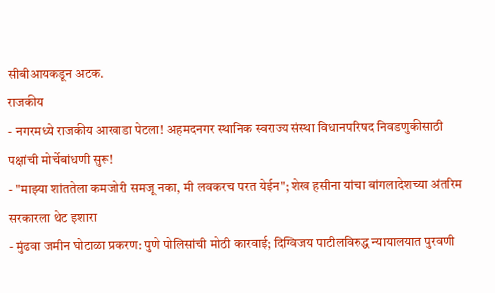सीबीआयकडून अटक.
राजकीय
- नगरमध्ये राजकीय आखाडा पेटला! अहमदनगर स्थानिक स्वराज्य संस्था विधानपरिषद निवडणुकीसाठी पक्षांची मोर्चेबांधणी सुरू!
- "माझ्या शांततेला कमजोरी समजू नका, मी लवकरच परत येईन"; शेख हसीना यांचा बांगलादेशच्या अंतरिम सरकारला थेट इशारा
- मुंढवा जमीन घोटाळा प्रकरण: पुणे पोलिसांची मोठी कारवाई; दिग्विजय पाटीलविरुद्ध न्यायालयात पुरवणी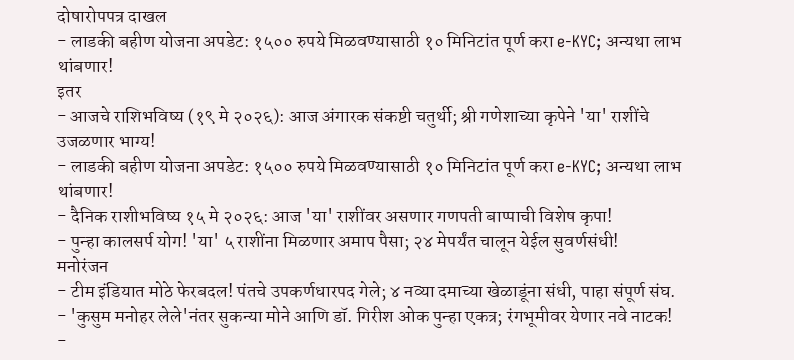दोषारोपपत्र दाखल
- लाडकी बहीण योजना अपडेट: १५०० रुपये मिळवण्यासाठी १० मिनिटांत पूर्ण करा e-KYC; अन्यथा लाभ थांबणार!
इतर
- आजचे राशिभविष्य (१९ मे २०२६): आज अंगारक संकष्टी चतुर्थी; श्री गणेशाच्या कृपेने 'या' राशींचे उजळणार भाग्य!
- लाडकी बहीण योजना अपडेट: १५०० रुपये मिळवण्यासाठी १० मिनिटांत पूर्ण करा e-KYC; अन्यथा लाभ थांबणार!
- दैनिक राशीभविष्य १५ मे २०२६: आज 'या' राशींवर असणार गणपती बाप्पाची विशेष कृपा!
- पुन्हा कालसर्प योग! 'या' ५ राशींना मिळणार अमाप पैसा; २४ मेपर्यंत चालून येईल सुवर्णसंधी!
मनोरंजन
- टीम इंडियात मोठे फेरबदल! पंतचे उपकर्णधारपद गेले; ४ नव्या दमाच्या खेळाडूंना संधी, पाहा संपूर्ण संघ.
- 'कुसुम मनोहर लेले'नंतर सुकन्या मोने आणि डॉ. गिरीश ओक पुन्हा एकत्र; रंगभूमीवर येणार नवे नाटक!
-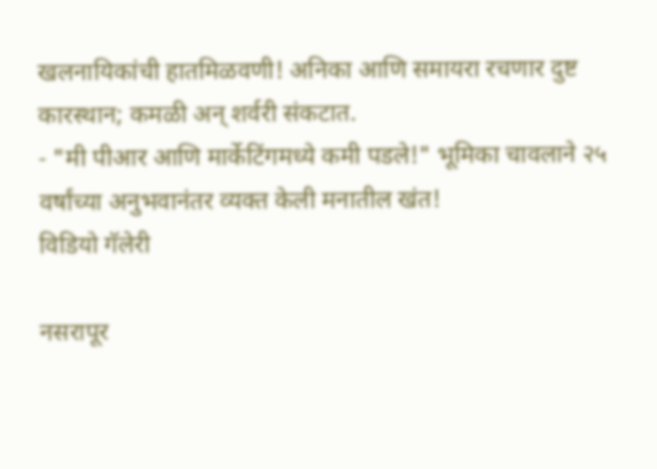खलनायिकांची हातमिळवणी! अनिका आणि समायरा रचणार दुष्ट कारस्थान; कमळी अन् शर्वरी संकटात.
- "मी पीआर आणि मार्केटिंगमध्ये कमी पडले!" भूमिका चावलाने २५ वर्षांच्या अनुभवानंतर व्यक्त केली मनातील खंत!
विडियो गॅलेरी

नसरापूर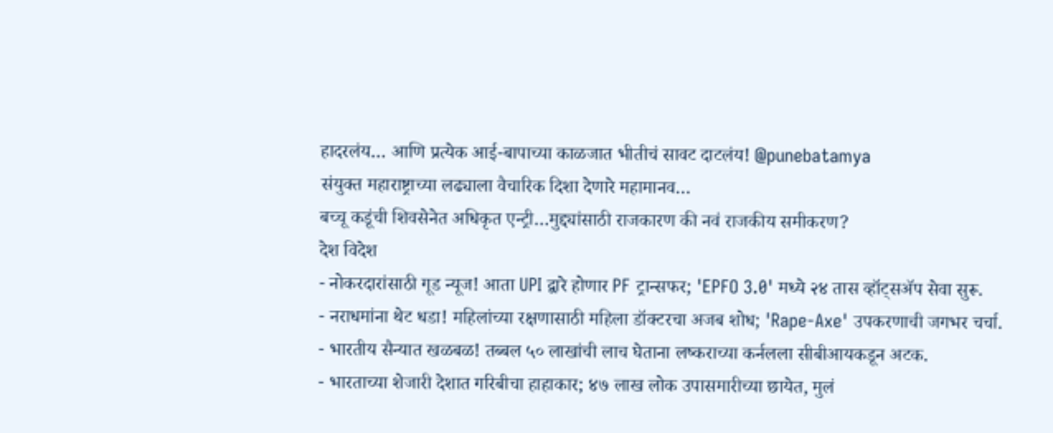हादरलंय… आणि प्रत्येक आई-बापाच्या काळजात भीतीचं सावट दाटलंय! @punebatamya
संयुक्त महाराष्ट्राच्या लढ्याला वैचारिक दिशा देणारे महामानव…
बच्चू कडूंची शिवसेनेत अधिकृत एन्ट्री…मुद्द्यांसाठी राजकारण की नवं राजकीय समीकरण?
देश विदेश
- नोकरदारांसाठी गूड न्यूज! आता UPI द्वारे होणार PF ट्रान्सफर; 'EPFO 3.0' मध्ये २४ तास व्हॉट्सॲप सेवा सुरू.
- नराधमांना थेट धडा! महिलांच्या रक्षणासाठी महिला डॉक्टरचा अजब शोध; 'Rape-Axe' उपकरणाची जगभर चर्चा.
- भारतीय सैन्यात खळबळ! तब्बल ५० लाखांची लाच घेताना लष्कराच्या कर्नलला सीबीआयकडून अटक.
- भारताच्या शेजारी देशात गरिबीचा हाहाकार; ४७ लाख लोक उपासमारीच्या छायेत, मुलं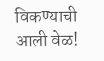विकण्याची आली वेळ!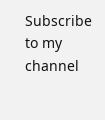Subscribe to my channel